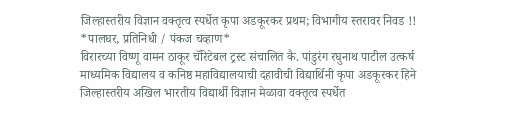जिल्हास्तरीय विज्ञान वक्तृत्व स्पर्धेत कृपा अडकूरकर प्रथम; विभागीय स्तरावर निवड !!
*पालघर, प्रतिनिधी / पंकज चव्हाण*
विरारच्या विष्णू वामन ठाकूर चॅरिटेबल ट्रस्ट संचालित कै. पांडुरंग रघुनाथ पाटील उत्कर्ष माध्यमिक विद्यालय व कनिष्ठ महाविद्यालयाची दहावीची विद्यार्थिनी कृपा अडकूरकर हिने जिल्हास्तरीय अखिल भारतीय विद्यार्थी विज्ञान मेळावा वक्तृत्व स्पर्धेत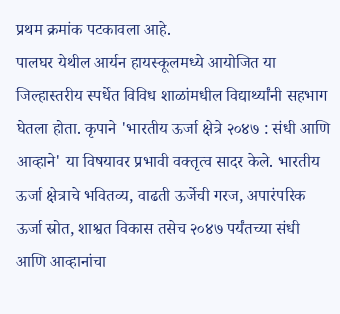प्रथम क्रमांक पटकावला आहे.
पालघर येथील आर्यन हायस्कूलमध्ये आयोजित या जिल्हास्तरीय स्पर्धेत विविध शाळांमधील विद्यार्थ्यांनी सहभाग घेतला होता. कृपाने 'भारतीय ऊर्जा क्षेत्रे २०४७ : संधी आणि आव्हाने' या विषयावर प्रभावी वक्तृत्व सादर केले. भारतीय ऊर्जा क्षेत्राचे भवितव्य, वाढती ऊर्जेची गरज, अपारंपरिक ऊर्जा स्रोत, शाश्वत विकास तसेच २०४७ पर्यंतच्या संधी आणि आव्हानांचा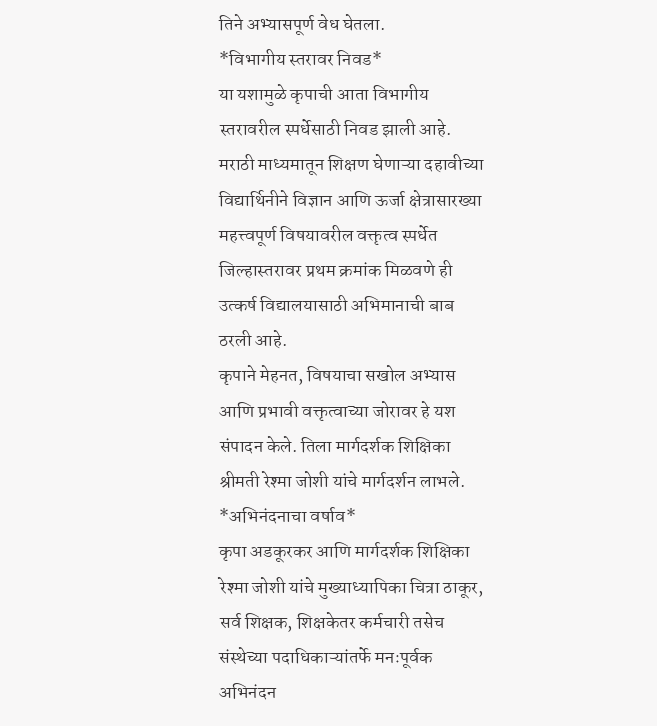तिने अभ्यासपूर्ण वेध घेतला.
*विभागीय स्तरावर निवड*
या यशामुळे कृपाची आता विभागीय स्तरावरील स्पर्धेसाठी निवड झाली आहे. मराठी माध्यमातून शिक्षण घेणाऱ्या दहावीच्या विद्यार्थिनीने विज्ञान आणि ऊर्जा क्षेत्रासारख्या महत्त्वपूर्ण विषयावरील वक्तृत्व स्पर्धेत जिल्हास्तरावर प्रथम क्रमांक मिळवणे ही उत्कर्ष विद्यालयासाठी अभिमानाची बाब ठरली आहे.
कृपाने मेहनत, विषयाचा सखोल अभ्यास आणि प्रभावी वक्तृत्वाच्या जोरावर हे यश संपादन केले. तिला मार्गदर्शक शिक्षिका श्रीमती रेश्मा जोशी यांचे मार्गदर्शन लाभले.
*अभिनंदनाचा वर्षाव*
कृपा अडकूरकर आणि मार्गदर्शक शिक्षिका रेश्मा जोशी यांचे मुख्याध्यापिका चित्रा ठाकूर, सर्व शिक्षक, शिक्षकेतर कर्मचारी तसेच संस्थेच्या पदाधिकाऱ्यांतर्फे मनःपूर्वक अभिनंदन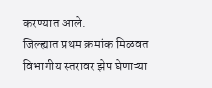करण्यात आले.
जिल्ह्यात प्रथम क्रमांक मिळवत विभागीय स्तरावर झेप घेणाऱ्या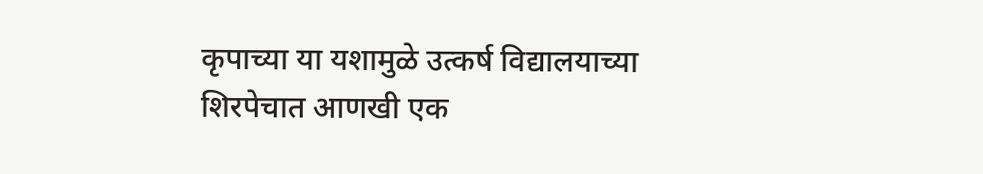कृपाच्या या यशामुळे उत्कर्ष विद्यालयाच्या शिरपेचात आणखी एक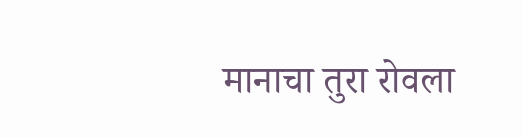मानाचा तुरा रोवला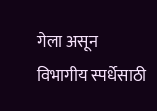गेला असून विभागीय स्पर्धेसाठी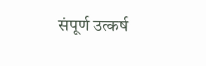संपूर्ण उत्कर्ष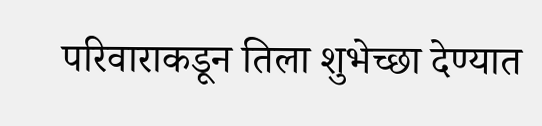परिवाराकडून तिला शुभेच्छा देण्यात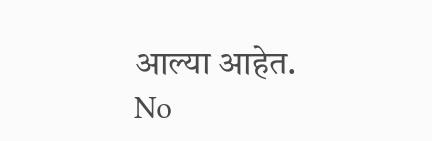आल्या आहेत.
No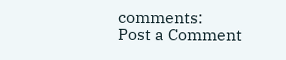comments:
Post a Comment